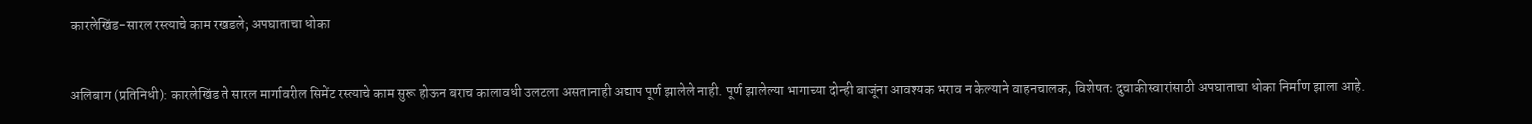कारलेखिंड-सारल रस्त्याचे काम रखडले; अपघाताचा धोका


अलिबाग (प्रतिनिधी): कारलेखिंड ते सारल मार्गावरील सिमेंट रस्त्याचे काम सुरू होऊन बराच कालावधी उलटला असतानाही अद्याप पूर्ण झालेले नाही. पूर्ण झालेल्या भागाच्या दोन्ही बाजूंना आवश्यक भराव न केल्याने वाहनचालक, विशेषतः दुचाकीस्वारांसाठी अपघाताचा धोका निर्माण झाला आहे.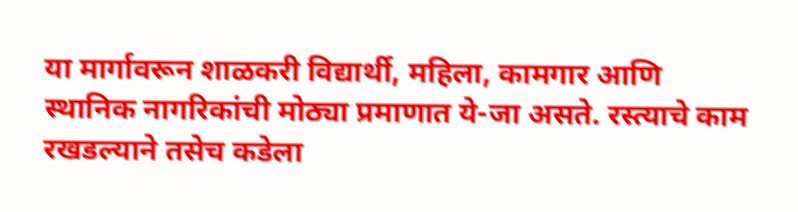या मार्गावरून शाळकरी विद्यार्थी, महिला, कामगार आणि स्थानिक नागरिकांची मोठ्या प्रमाणात ये-जा असते. रस्त्याचे काम रखडल्याने तसेच कडेला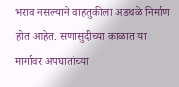भराव नसल्याने वाहतुकीला अडथळे निर्माण होत आहेत. सणासुदीच्या काळात या मार्गावर अपघातांच्या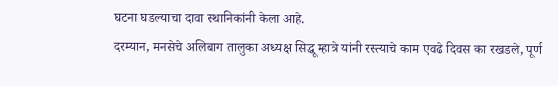घटना घडल्याचा दावा स्थानिकांनी केला आहे.
दरम्यान, मनसेचे अलिबाग तालुका अध्यक्ष सिद्धू म्हात्रे यांनी रस्त्याचे काम एवढे दिवस का रखडले, पूर्ण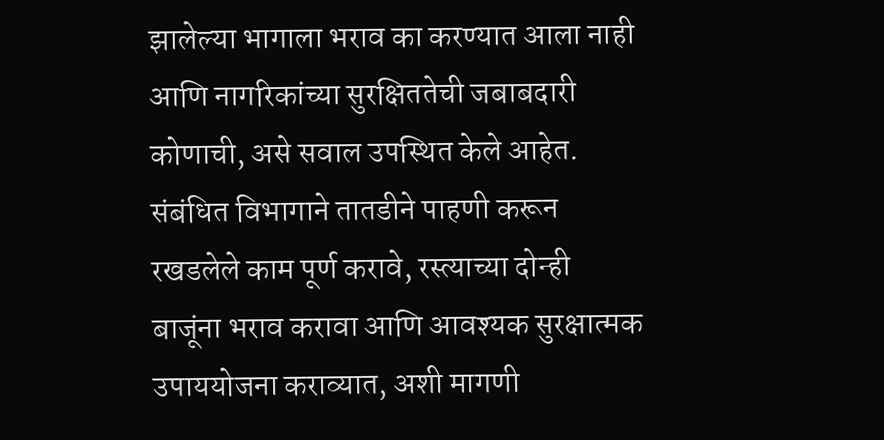झालेल्या भागाला भराव का करण्यात आला नाही आणि नागरिकांच्या सुरक्षिततेची जबाबदारी कोणाची, असे सवाल उपस्थित केले आहेत.
संबंधित विभागाने तातडीने पाहणी करून रखडलेले काम पूर्ण करावे, रस्त्याच्या दोन्ही बाजूंना भराव करावा आणि आवश्यक सुरक्षात्मक उपाययोजना कराव्यात, अशी मागणी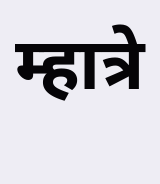म्हात्रे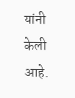यांनी केली आहे.